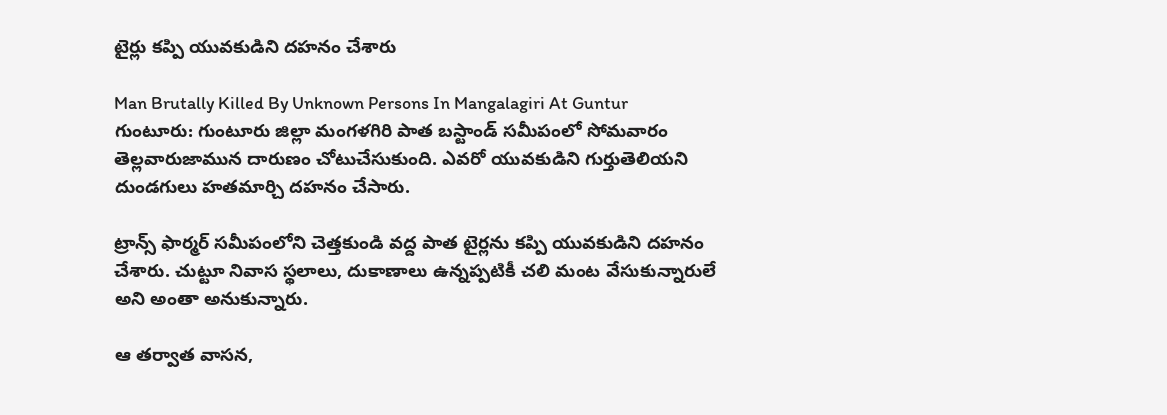టైర్లు కప్పి యువకుడిని దహనం చేశారు

Man Brutally Killed By Unknown Persons In Mangalagiri At Guntur
గుంటూరు: గుంటూరు జిల్లా మంగళగిరి పాత బస్టాండ్ సమీపంలో సోమవారం తెల్లవారుజామున దారుణం చోటుచేసుకుంది. ఎవరో యువకుడిని గుర్తుతెలియని దుండగులు హతమార్చి దహనం చేసారు.

ట్రాన్స్ ఫార్మర్ సమీపంలోని చెత్తకుండి వద్ద పాత టైర్లను కప్పి యువకుడిని దహనం చేశారు. చుట్టూ నివాస స్థలాలు, దుకాణాలు ఉన్నప్పటికీ చలి మంట వేసుకున్నారులే అని అంతా అనుకున్నారు.

ఆ తర్వాత వాసన,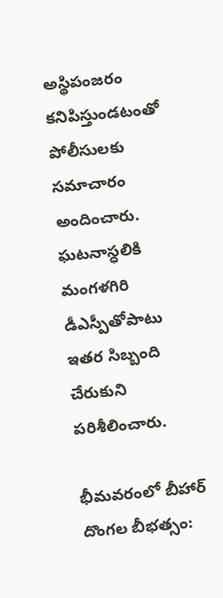అస్థిపంజరం కనిపిస్తుండటంతో పోలీసులకు సమాచారం అందించారు. ఘటనాస్ధలికి మంగళగిరి డీఎస్పీతోపాటు ఇతర సిబ్బంది చేరుకుని పరిశీలించారు.

భీమవరంలో బీహార్ దొంగల బీభత్సం: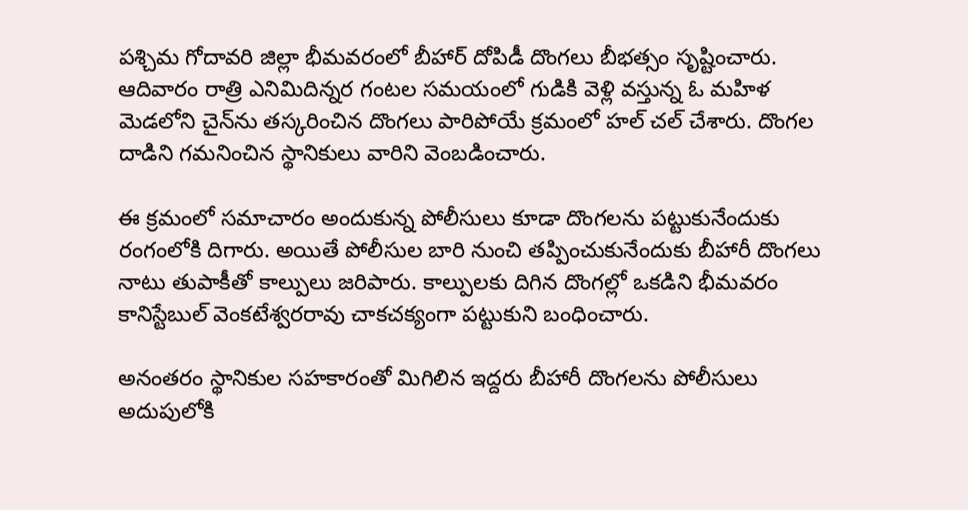పశ్చిమ గోదావరి జిల్లా భీమవరంలో బీహార్ దోపిడీ దొంగలు బీభత్సం సృష్టించారు. ఆదివారం రాత్రి ఎనిమిదిన్నర గంటల సమయంలో గుడికి వెళ్లి వస్తున్న ఓ మహిళ మెడలోని చైన్‌ను తస్కరించిన దొంగలు పారిపోయే క్రమంలో హల్ చల్ చేశారు. దొంగల దాడిని గమనించిన స్థానికులు వారిని వెంబడించారు.

ఈ క్రమంలో సమాచారం అందుకున్న పోలీసులు కూడా దొంగలను పట్టుకునేందుకు రంగంలోకి దిగారు. అయితే పోలీసుల బారి నుంచి తప్పించుకునేందుకు బీహారీ దొంగలు నాటు తుపాకీతో కాల్పులు జరిపారు. కాల్పులకు దిగిన దొంగల్లో ఒకడిని భీమవరం కానిస్టేబుల్ వెంకటేశ్వరరావు చాకచక్యంగా పట్టుకుని బంధించారు.

అనంతరం స్థానికుల సహకారంతో మిగిలిన ఇద్దరు బీహారీ దొంగలను పోలీసులు అదుపులోకి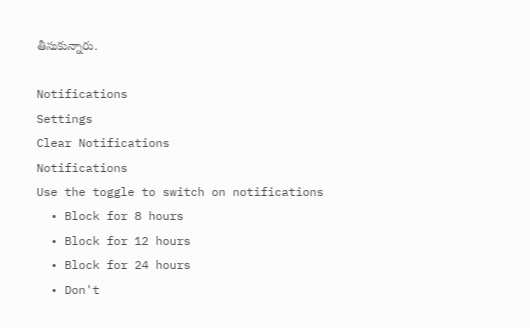తీసుకున్నారు.

Notifications
Settings
Clear Notifications
Notifications
Use the toggle to switch on notifications
  • Block for 8 hours
  • Block for 12 hours
  • Block for 24 hours
  • Don't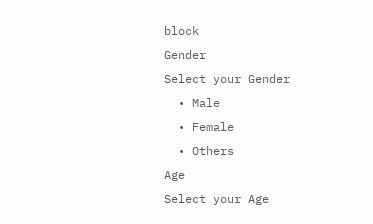block
Gender
Select your Gender
  • Male
  • Female
  • Others
Age
Select your Age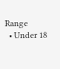Range
  • Under 18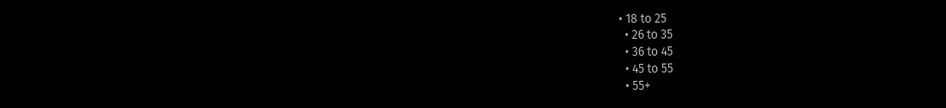• 18 to 25
  • 26 to 35
  • 36 to 45
  • 45 to 55
  • 55+